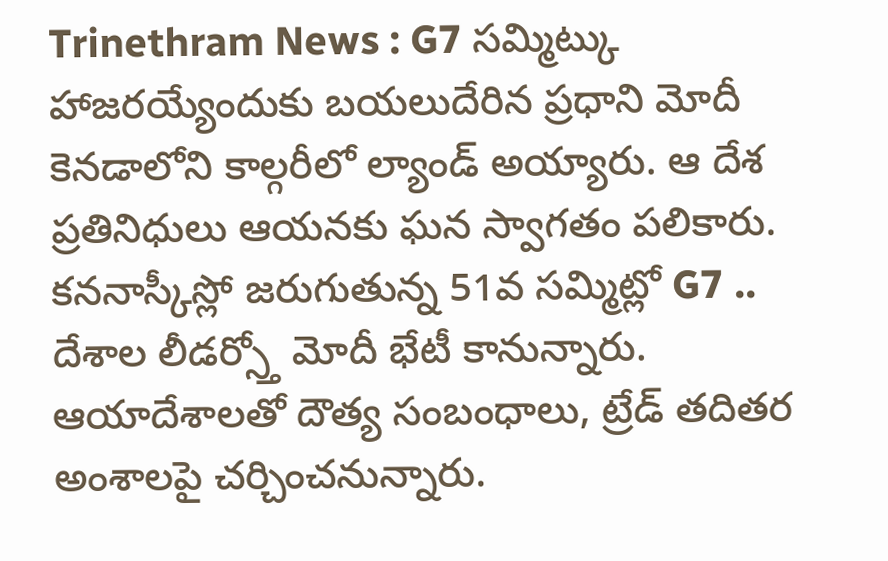Trinethram News : G7 సమ్మిట్కు హాజరయ్యేందుకు బయలుదేరిన ప్రధాని మోదీ కెనడాలోని కాల్గరీలో ల్యాండ్ అయ్యారు. ఆ దేశ ప్రతినిధులు ఆయనకు ఘన స్వాగతం పలికారు. కననాస్కీస్లో జరుగుతున్న 51వ సమ్మిట్లో G7 .. దేశాల లీడర్స్తో మోదీ భేటీ కానున్నారు. ఆయాదేశాలతో దౌత్య సంబంధాలు, ట్రేడ్ తదితర అంశాలపై చర్చించనున్నారు.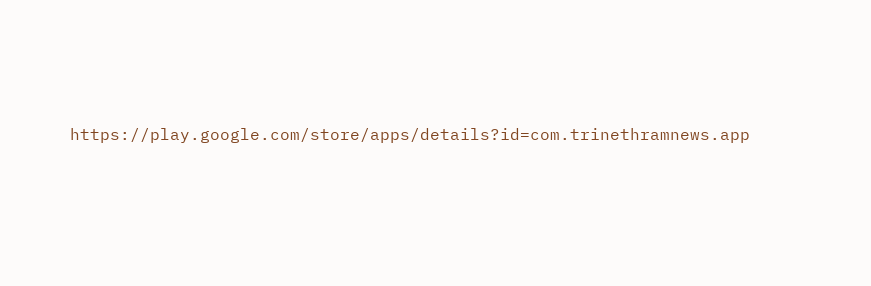https://play.google.com/store/apps/details?id=com.trinethramnews.app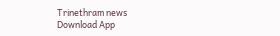Trinethram news
Download App